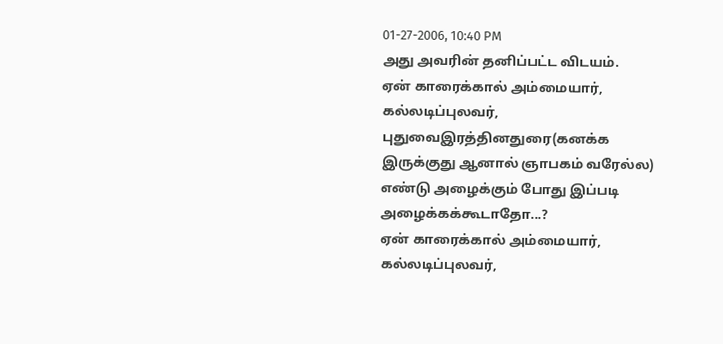01-27-2006, 10:40 PM
அது அவரின் தனிப்பட்ட விடயம்.
ஏன் காரைக்கால் அம்மையார், கல்லடிப்புலவர், புதுவைஇரத்தினதுரை(கனக்க இருக்குது ஆனால் ஞாபகம் வரேல்ல) எண்டு அழைக்கும் போது இப்படி அழைக்கக்கூடாதோ...?
ஏன் காரைக்கால் அம்மையார், கல்லடிப்புலவர்,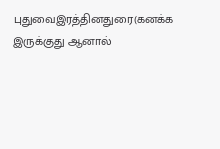புதுவைஇரத்தினதுரை(கனக்க இருக்குது ஆனால்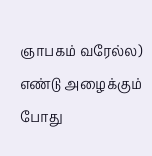ஞாபகம் வரேல்ல) எண்டு அழைக்கும் போது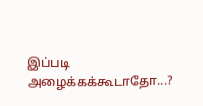இப்படி அழைக்கக்கூடாதோ...?